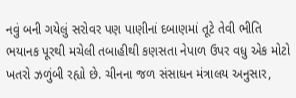નવું બની ગયેલું સરોવર પણ પાણીનાં દબાણમાં તૂટે તેવી ભીતિ
ભયાનક પૂરથી મચેલી તબાહીથી કણસતા નેપાળ ઉપર વધુ એક મોટો ખતરો ઝળુંબી રહ્યો છે. ચીનના જળ સંસાધન મંત્રાલય અનુસાર,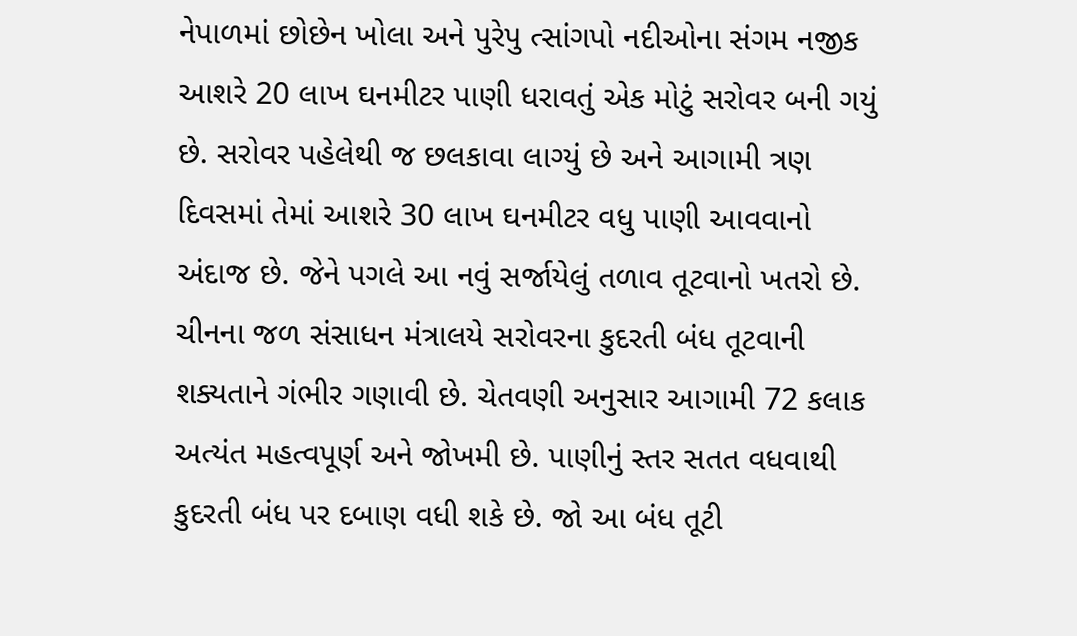નેપાળમાં છોછેન ખોલા અને પુરેપુ ત્સાંગપો નદીઓના સંગમ નજીક આશરે 20 લાખ ઘનમીટર પાણી ધરાવતું એક મોટું સરોવર બની ગયું છે. સરોવર પહેલેથી જ છલકાવા લાગ્યું છે અને આગામી ત્રણ દિવસમાં તેમાં આશરે 30 લાખ ઘનમીટર વધુ પાણી આવવાનો અંદાજ છે. જેને પગલે આ નવું સર્જાયેલું તળાવ તૂટવાનો ખતરો છે.
ચીનના જળ સંસાધન મંત્રાલયે સરોવરના કુદરતી બંધ તૂટવાની શક્યતાને ગંભીર ગણાવી છે. ચેતવણી અનુસાર આગામી 72 કલાક
અત્યંત મહત્વપૂર્ણ અને જોખમી છે. પાણીનું સ્તર સતત વધવાથી કુદરતી બંધ પર દબાણ વધી શકે છે. જો આ બંધ તૂટી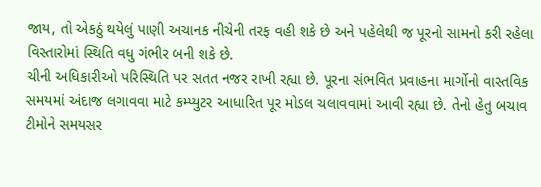જાય, તો એકઠું થયેલું પાણી અચાનક નીચેની તરફ વહી શકે છે અને પહેલેથી જ પૂરનો સામનો કરી રહેલા વિસ્તારોમાં સ્થિતિ વધુ ગંભીર બની શકે છે.
ચીની અધિકારીઓ પરિસ્થિતિ પર સતત નજર રાખી રહ્યા છે. પૂરના સંભવિત પ્રવાહના માર્ગોનો વાસ્તવિક સમયમાં અંદાજ લગાવવા માટે કમ્પ્યુટર આધારિત પૂર મોડલ ચલાવવામાં આવી રહ્યા છે. તેનો હેતુ બચાવ ટીમોને સમયસર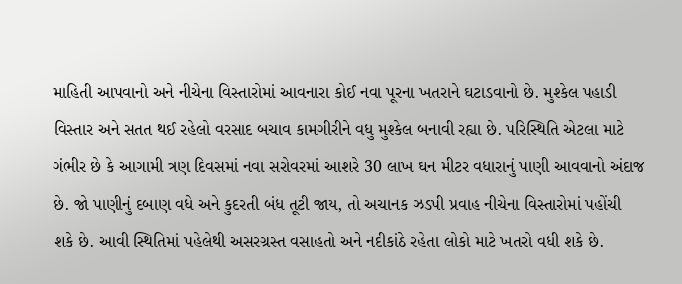માહિતી આપવાનો અને નીચેના વિસ્તારોમાં આવનારા કોઈ નવા પૂરના ખતરાને ઘટાડવાનો છે. મુશ્કેલ પહાડી વિસ્તાર અને સતત થઈ રહેલો વરસાદ બચાવ કામગીરીને વધુ મુશ્કેલ બનાવી રહ્યા છે. પરિસ્થિતિ એટલા માટે ગંભીર છે કે આગામી ત્રણ દિવસમાં નવા સરોવરમાં આશરે 30 લાખ ઘન મીટર વધારાનું પાણી આવવાનો અંદાજ છે. જો પાણીનું દબાણ વધે અને કુદરતી બંધ તૂટી જાય, તો અચાનક ઝડપી પ્રવાહ નીચેના વિસ્તારોમાં પહોંચી શકે છે. આવી સ્થિતિમાં પહેલેથી અસરગ્રસ્ત વસાહતો અને નદીકાંઠે રહેતા લોકો માટે ખતરો વધી શકે છે.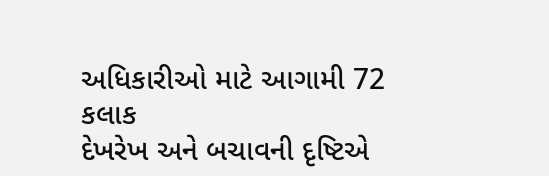અધિકારીઓ માટે આગામી 72 કલાક
દેખરેખ અને બચાવની દૃષ્ટિએ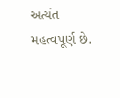અત્યંત મહત્વપૂર્ણ છે.